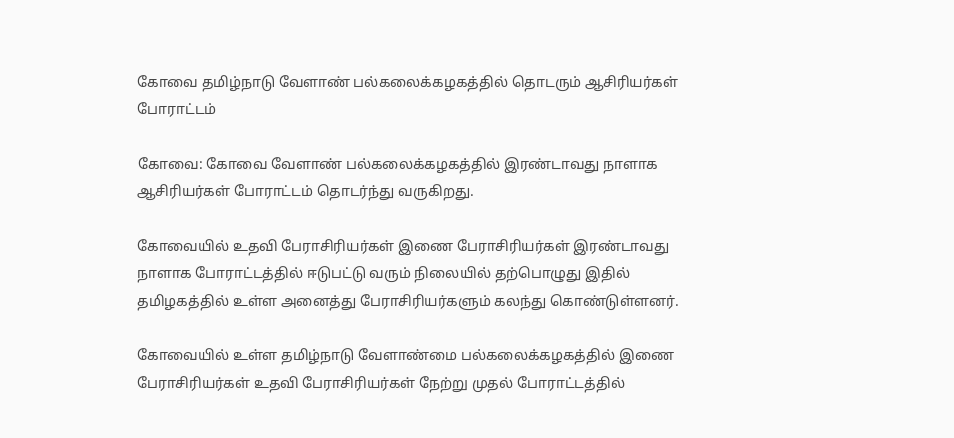கோவை தமிழ்நாடு வேளாண் பல்கலைக்கழகத்தில் தொடரும் ஆசிரியர்கள் போராட்டம்

கோவை: கோவை வேளாண் பல்கலைக்கழகத்தில் இரண்டாவது நாளாக ஆசிரியர்கள் போராட்டம் தொடர்ந்து வருகிறது.

கோவையில் உதவி பேராசிரியர்கள் இணை பேராசிரியர்கள் இரண்டாவது நாளாக போராட்டத்தில் ஈடுபட்டு வரும் நிலையில் தற்பொழுது இதில் தமிழகத்தில் உள்ள அனைத்து பேராசிரியர்களும் கலந்து கொண்டுள்ளனர்.

கோவையில் உள்ள தமிழ்நாடு வேளாண்மை பல்கலைக்கழகத்தில் இணை பேராசிரியர்கள் உதவி பேராசிரியர்கள் நேற்று முதல் போராட்டத்தில்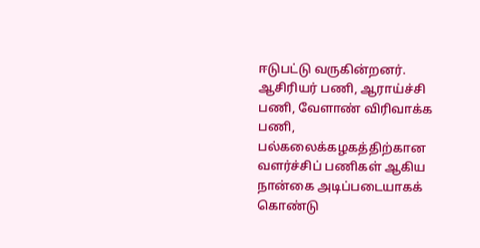ஈடுபட்டு வருகின்றனர். ஆசிரியர் பணி, ஆராய்ச்சி பணி, வேளாண் விரிவாக்க பணி, பல்கலைக்கழகத்திற்கான வளர்ச்சிப் பணிகள் ஆகிய நான்கை அடிப்படையாகக் கொண்டு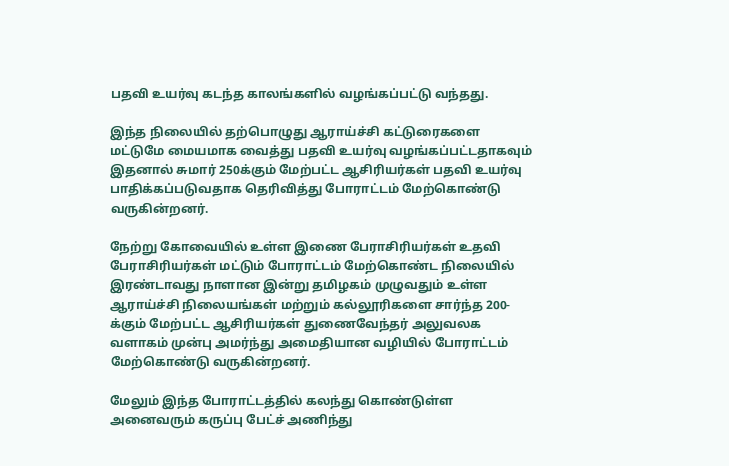பதவி உயர்வு கடந்த காலங்களில் வழங்கப்பட்டு வந்தது.

இந்த நிலையில் தற்பொழுது ஆராய்ச்சி கட்டுரைகளை மட்டுமே மையமாக வைத்து பதவி உயர்வு வழங்கப்பட்டதாகவும் இதனால் சுமார் 250க்கும் மேற்பட்ட ஆசிரியர்கள் பதவி உயர்வு பாதிக்கப்படுவதாக தெரிவித்து போராட்டம் மேற்கொண்டு வருகின்றனர்.

நேற்று கோவையில் உள்ள இணை பேராசிரியர்கள் உதவி பேராசிரியர்கள் மட்டும் போராட்டம் மேற்கொண்ட நிலையில் இரண்டாவது நாளான இன்று தமிழகம் முழுவதும் உள்ள ஆராய்ச்சி நிலையங்கள் மற்றும் கல்லூரிகளை சார்ந்த 200-க்கும் மேற்பட்ட ஆசிரியர்கள் துணைவேந்தர் அலுவலக வளாகம் முன்பு அமர்ந்து அமைதியான வழியில் போராட்டம் மேற்கொண்டு வருகின்றனர்.

மேலும் இந்த போராட்டத்தில் கலந்து கொண்டுள்ள அனைவரும் கருப்பு பேட்ச் அணிந்து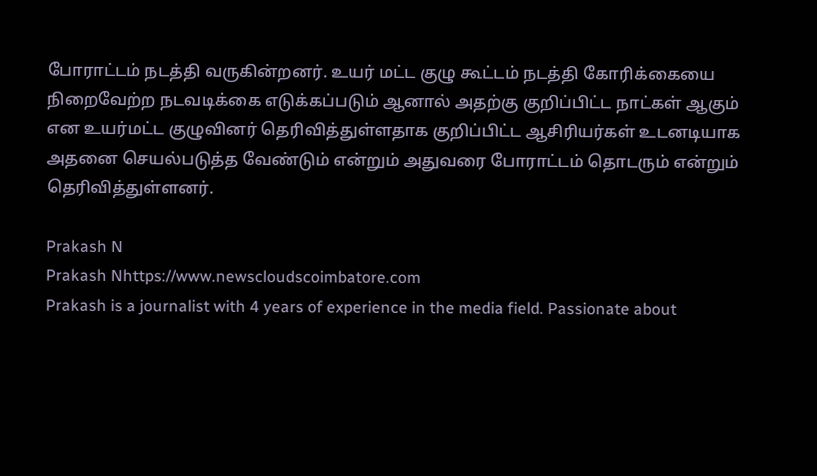போராட்டம் நடத்தி வருகின்றனர். உயர் மட்ட குழு கூட்டம் நடத்தி கோரிக்கையை நிறைவேற்ற நடவடிக்கை எடுக்கப்படும் ஆனால் அதற்கு குறிப்பிட்ட நாட்கள் ஆகும் என உயர்மட்ட குழுவினர் தெரிவித்துள்ளதாக குறிப்பிட்ட ஆசிரியர்கள் உடனடியாக அதனை செயல்படுத்த வேண்டும் என்றும் அதுவரை போராட்டம் தொடரும் என்றும் தெரிவித்துள்ளனர்.

Prakash N
Prakash Nhttps://www.newscloudscoimbatore.com
Prakash is a journalist with 4 years of experience in the media field. Passionate about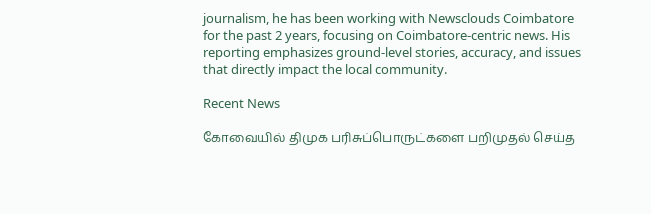journalism, he has been working with Newsclouds Coimbatore for the past 2 years, focusing on Coimbatore-centric news. His reporting emphasizes ground-level stories, accuracy, and issues that directly impact the local community.

Recent News

கோவையில் திமுக பரிசுப்பொருட்களை பறிமுதல் செய்த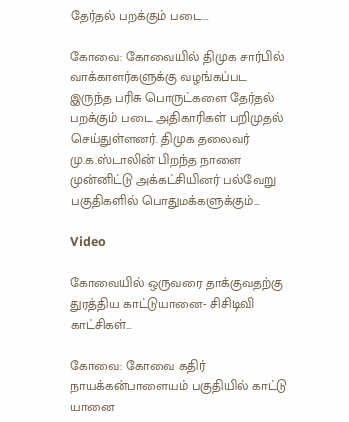தேர்தல் பறக்கும் படை…

கோவை: கோவையில் திமுக சார்பில் வாக்காளர்களுக்கு வழங்கப்பட இருந்த பரிசு பொருட்களை தேர்தல் பறக்கும் படை அதிகாரிகள் பறிமுதல் செய்துள்ளனர். திமுக தலைவர் மு.க.ஸ்டாலின் பிறந்த நாளை முன்னிட்டு அக்கட்சியினர் பல்வேறு பகுதிகளில் பொதுமக்களுக்கும்...

Video

கோவையில் ஒருவரை தாக்குவதற்கு துரத்திய காட்டுயானை- சிசிடிவி காட்சிகள்…

கோவை: கோவை கதிர் நாயக்கன்பாளையம் பகுதியில் காட்டு யானை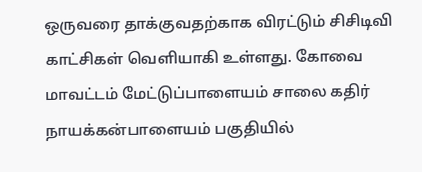ஒருவரை தாக்குவதற்காக விரட்டும் சிசிடிவி காட்சிகள் வெளியாகி உள்ளது. கோவை மாவட்டம் மேட்டுப்பாளையம் சாலை கதிர் நாயக்கன்பாளையம் பகுதியில்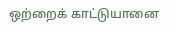ஒற்றைக் காட்டுயானை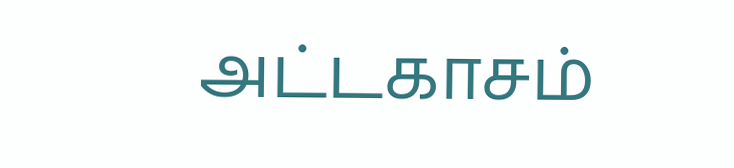அட்டகாசம்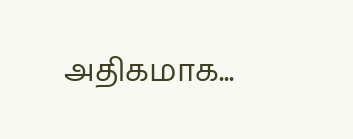அதிகமாக...